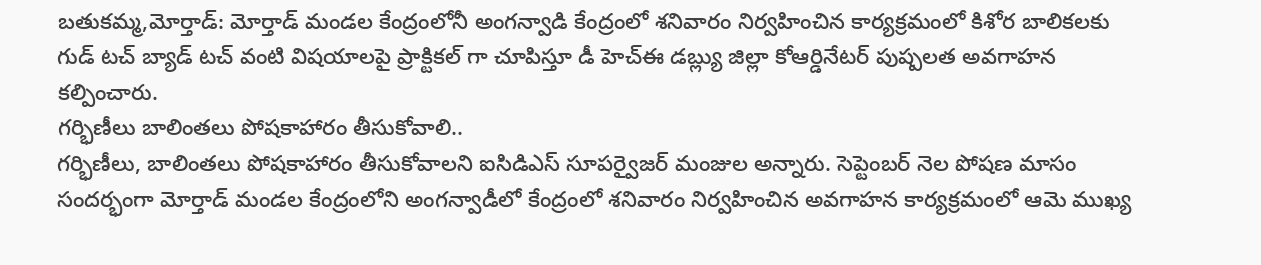బతుకమ్మ,మోర్తాడ్: మోర్తాడ్ మండల కేంద్రంలోనీ అంగన్వాడి కేంద్రంలో శనివారం నిర్వహించిన కార్యక్రమంలో కిశోర బాలికలకు గుడ్ టచ్ బ్యాడ్ టచ్ వంటి విషయాలపై ప్రాక్టికల్ గా చూపిస్తూ డీ హెచ్ఈ డబ్ల్యు జిల్లా కోఆర్డినేటర్ పుష్పలత అవగాహన కల్పించారు.
గర్భిణీలు బాలింతలు పోషకాహారం తీసుకోవాలి..
గర్భిణీలు, బాలింతలు పోషకాహారం తీసుకోవాలని ఐసిడిఎస్ సూపర్వైజర్ మంజుల అన్నారు. సెప్టెంబర్ నెల పోషణ మాసం సందర్భంగా మోర్తాడ్ మండల కేంద్రంలోని అంగన్వాడీలో కేంద్రంలో శనివారం నిర్వహించిన అవగాహన కార్యక్రమంలో ఆమె ముఖ్య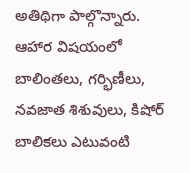అతిథిగా పాల్గొన్నారు. ఆహార విషయంలో బాలింతలు, గర్భిణీలు, నవజాత శిశువులు, కిషోర్ బాలికలు ఎటువంటి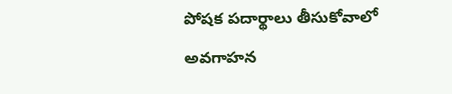పోషక పదార్థాలు తీసుకోవాలో అవగాహన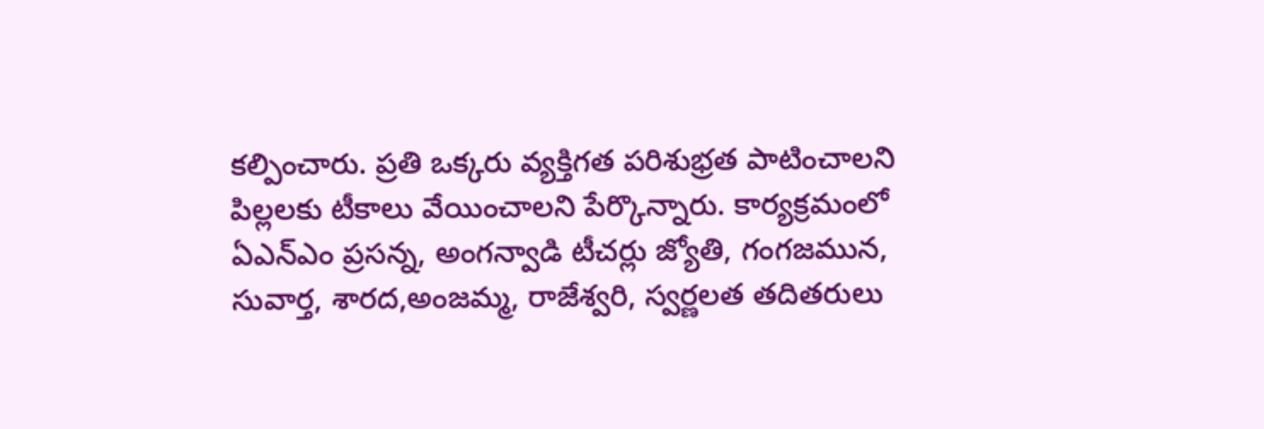కల్పించారు. ప్రతి ఒక్కరు వ్యక్తిగత పరిశుభ్రత పాటించాలని పిల్లలకు టీకాలు వేయించాలని పేర్కొన్నారు. కార్యక్రమంలో ఏఎన్ఎం ప్రసన్న, అంగన్వాడి టీచర్లు జ్యోతి, గంగజమున, సువార్త, శారద,అంజమ్మ, రాజేశ్వరి, స్వర్ణలత తదితరులు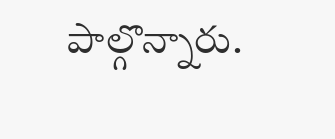పాల్గొన్నారు.